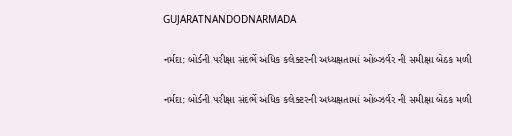GUJARATNANDODNARMADA

નર્મદા: બોર્ડની પરીક્ષા સંદર્ભે અધિક કલેક્ટરની અધ્યક્ષતામાં ઓબ્ઝર્વર ની સમીક્ષા બેઠક મળી

નર્મદા: બોર્ડની પરીક્ષા સંદર્ભે અધિક કલેક્ટરની અધ્યક્ષતામાં ઓબ્ઝર્વર ની સમીક્ષા બેઠક મળી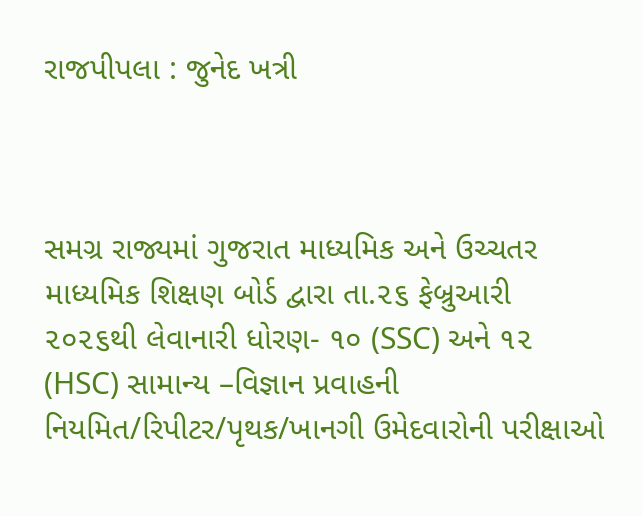રાજપીપલા : જુનેદ ખત્રી



સમગ્ર રાજ્યમાં ગુજરાત માધ્યમિક અને ઉચ્ચતર માધ્યમિક શિક્ષણ બોર્ડ દ્વારા તા.૨૬ ફેબ્રુઆરી ૨૦૨૬થી લેવાનારી ધોરણ- ૧૦ (SSC) અને ૧૨ (HSC) સામાન્ય –વિજ્ઞાન પ્રવાહની નિયમિત/રિપીટર/પૃથક/ખાનગી ઉમેદવારોની પરીક્ષાઓ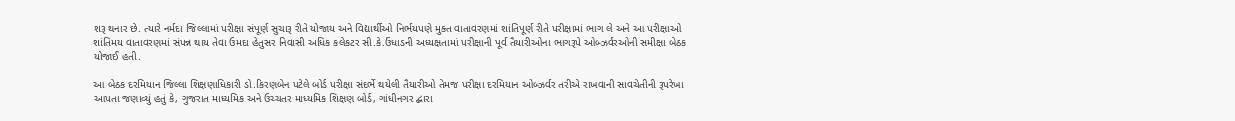શરૂ થનાર છે. ત્યારે નર્મદા જિલ્લામાં પરીક્ષા સંપૂર્ણ સુચારૂ રીતે યોજાય અને વિદ્યાર્થીઓ નિર્ભયપણે મુક્ત વાતાવરણમાં શાંતિપૂર્ણ રીતે પરીક્ષામાં ભાગ લે અને આ પરીક્ષાઓ શાંતિમય વાતાવરણમાં સંપન્ન થાય તેવા ઉમદા હેતુસર નિવાસી અધિક કલેકટર સી.કે.ઉંધાડની અધ્યક્ષતામાં પરીક્ષાની પૂર્વ તૈયારીઓના ભાગરૂપે ઓબ્ઝર્વરઓની સમીક્ષા બેઠક યોજાઈ હતી.

આ બેઠક દરમિયાન જિલ્લા શિક્ષણાધિકારી ડો.કિરણબેન પટેલે બોર્ડ પરીક્ષા સંદર્ભે થયેલી તૈયારીઓ તેમજ પરીક્ષા દરમિયાન ઓબ્ઝર્વર તરીએ રાખવાની સાવચેતીની રૂપરેખા આપતા જણાવ્યું હતું કે, ગુજરાત માધ્યમિક અને ઉચ્ચતર માધ્યમિક શિક્ષણ બોર્ડ, ગાંધીનગર દ્બારા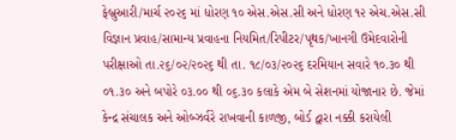ફેબ્રુઆરી/માર્ચ ૨૦૨૬ માં ધોરણ ૧૦ એસ.એસ.સી અને ધોરણ ૧૨ એચ.એસ.સી વિજ્ઞાન પ્રવાહ/સામાન્ય પ્રવાહના નિયમિત/રિપીટર/પૃથક/ખાનગી ઉમેદવારોની પરીક્ષાઓ તા.૨૬/૦૨/૨૦૨૬ થી તા. ૧૮/૦૩/૨૦૨૬ દરમિયાન સવારે ૧૦.૩૦ થી ૦૧.૩૦ અને બપોરે ૦૩.૦૦ થી ૦૬.૩૦ કલાકે એમ બે સેશનમાં યોજાનાર છે. જેમાં કેન્દ્ર સંચાલક અને ઓબ્ઝર્વરે રાખવાની કાળજી, બોર્ડ દ્વારા નક્કી કરાયેલી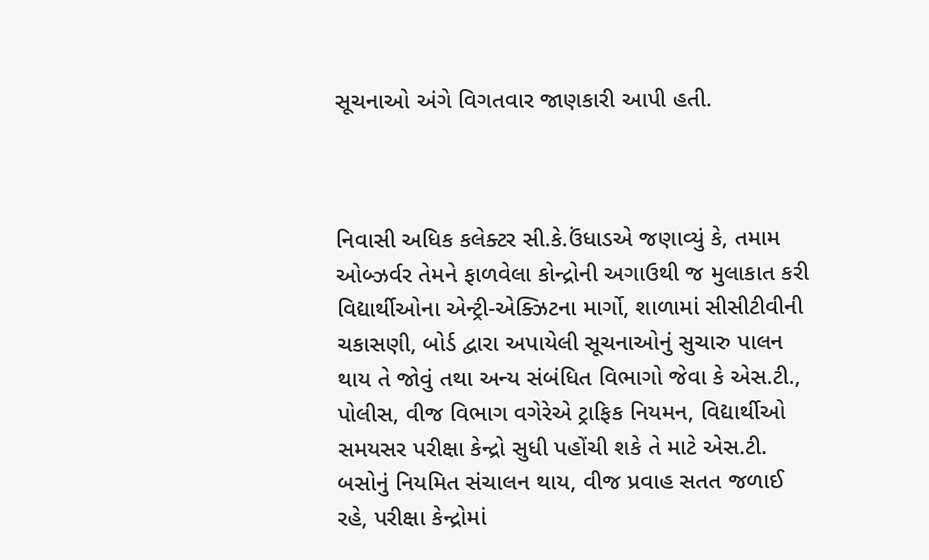સૂચનાઓ અંગે વિગતવાર જાણકારી આપી હતી.



નિવાસી અધિક કલેક્ટર સી.કે.ઉંધાડએ જણાવ્યું કે, તમામ ઓબ્ઝર્વર તેમને ફાળવેલા કોન્દ્રોની અગાઉથી જ મુલાકાત કરી વિદ્યાર્થીઓના એન્ટ્રી-એક્ઝિટના માર્ગો, શાળામાં સીસીટીવીની ચકાસણી, બોર્ડ દ્વારા અપાયેલી સૂચનાઓનું સુચારુ પાલન થાય તે જોવું તથા અન્ય સંબંધિત વિભાગો જેવા કે એસ.ટી., પોલીસ, વીજ વિભાગ વગેરેએ ટ્રાફિક નિયમન, વિદ્યાર્થીઓ સમયસર પરીક્ષા કેન્દ્રો સુધી પહોંચી શકે તે માટે એસ.ટી. બસોનું નિયમિત સંચાલન થાય, વીજ પ્રવાહ સતત જળાઈ રહે, પરીક્ષા કેન્દ્રોમાં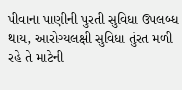પીવાના પાણીની પુરતી સુવિધા ઉપલબ્ધ થાય, આરોગ્યલક્ષી સુવિધા તુંરત મળી રહે તે માટેની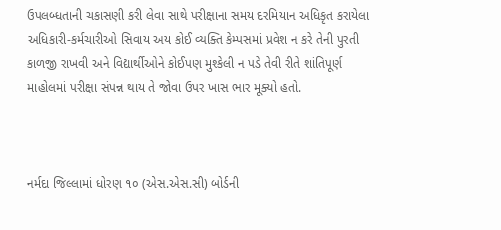ઉપલબ્ધતાની ચકાસણી કરી લેવા સાથે પરીક્ષાના સમય દરમિયાન અધિકૃત કરાયેલા અધિકારી-કર્મચારીઓ સિવાય અય કોઈ વ્યક્તિ કેમ્પસમાં પ્રવેશ ન કરે તેની પુરતી કાળજી રાખવી અને વિદ્યાર્થીઓને કોઈપણ મુશ્કેલી ન પડે તેવી રીતે શાંતિપૂર્ણ માહોલમાં પરીક્ષા સંપન્ન થાય તે જોવા ઉપર ખાસ ભાર મૂક્યો હતો.



નર્મદા જિલ્લામાં ધોરણ ૧૦ (એસ.એસ.સી) બોર્ડની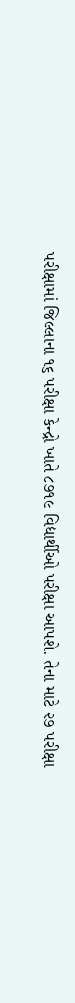પરીક્ષામાં જિલ્લાના ૧૬ પરીક્ષા કેન્દ્રો ખાતે ૮૭૧૯ વિદ્યાર્થીઓ પરીક્ષા આપશે. તેના માટે ૨૭ પરીક્ષા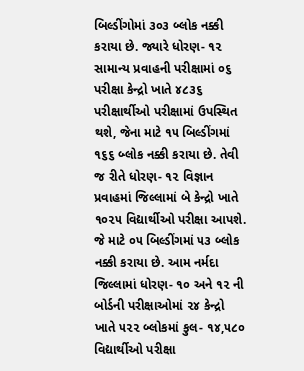બિલ્ડીંગોમાં ૩૦૩ બ્લોક નક્કી કરાયા છે. જ્યારે ધોરણ- ૧૨ સામાન્ય પ્રવાહની પરીક્ષામાં ૦૬ પરીક્ષા કેન્દ્રો ખાતે ૪૮૩૬ પરીક્ષાર્થીઓ પરીક્ષામાં ઉપસ્થિત થશે, જેના માટે ૧૫ બિલ્ડીંગમાં ૧૬૬ બ્લોક નક્કી કરાયા છે. તેવી જ રીતે ધોરણ- ૧૨ વિજ્ઞાન પ્રવાહમાં જિલ્લામાં બે કેન્દ્રો ખાતે ૧૦૨૫ વિદ્યાર્થીઓ પરીક્ષા આપશે. જે માટે ૦૫ બિલ્ડીંગમાં ૫૩ બ્લોક નક્કી કરાયા છે. આમ નર્મદા જિલ્લામાં ધોરણ- ૧૦ અને ૧૨ ની બોર્ડની પરીક્ષાઓમાં ૨૪ કેન્દ્રો ખાતે ૫૨૨ બ્લોકમાં કુલ- ૧૪,૫૮૦ વિદ્યાર્થીઓ પરીક્ષા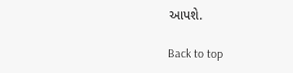આપશે.

Back to top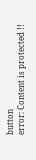button
error: Content is protected !!